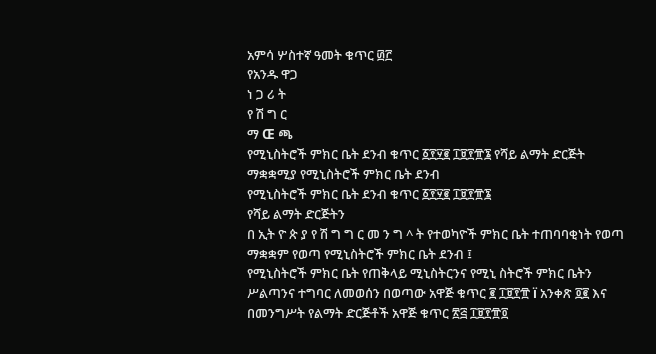አምሳ ሦስተኛ ዓመት ቁጥር ፴፫
የአንዱ ዋጋ
ነ ጋ ሪ ት
የ ሽ ግ ር
ማ Œ ጫ
የሚኒስትሮች ምክር ቤት ደንብ ቁጥር ፩፻፶፪ ፲፱፻፹፮ የሻይ ልማት ድርጅት ማቋቋሚያ የሚኒስትሮች ምክር ቤት ደንብ
የሚኒስትሮች ምክር ቤት ደንብ ቁጥር ፩፻፶፪ ፲፱፻፹፮
የሻይ ልማት ድርጅትን
በ ኢት ዮ ጵ ያ የ ሽ ግ ግ ር መ ን ግ ^ ት የተወካዮች ምክር ቤት ተጠባባቂነት የወጣ
ማቋቋም የወጣ የሚኒስትሮች ምክር ቤት ደንብ ፤
የሚኒስትሮች ምክር ቤት የጠቅላይ ሚኒስትርንና የሚኒ ስትሮች ምክር ቤትን ሥልጣንና ተግባር ለመወሰን በወጣው አዋጅ ቁጥር ፪ ፲፱፻፹ ï አንቀጽ ፬፪ እና በመንግሥት የልማት ድርጅቶች አዋጅ ቁጥር ፳፭ ፲፱፻፹፬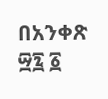በአንቀጽ ፵፯ ፩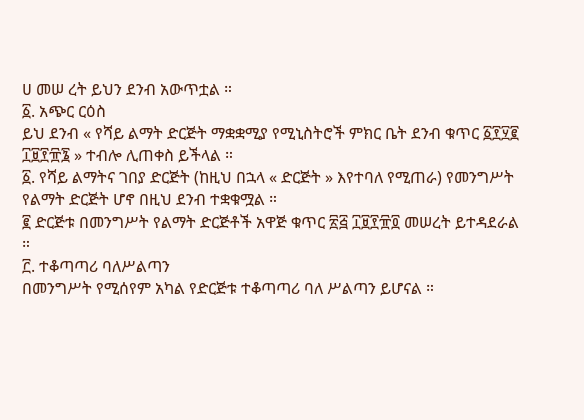ሀ መሠ ረት ይህን ደንብ አውጥቷል ።
፩. አጭር ርዕስ
ይህ ደንብ « የሻይ ልማት ድርጅት ማቋቋሚያ የሚኒስትሮች ምክር ቤት ደንብ ቁጥር ፩፻፶፪ ፲፱፻፹፮ » ተብሎ ሊጠቀስ ይችላል ።
፩. የሻይ ልማትና ገበያ ድርጅት (ከዚህ በኋላ « ድርጅት » እየተባለ የሚጠራ) የመንግሥት የልማት ድርጅት ሆኖ በዚህ ደንብ ተቋቁሟል ።
፪ ድርጅቱ በመንግሥት የልማት ድርጅቶች አዋጅ ቁጥር ፳፭ ፲፱፻፹፬ መሠረት ይተዳደራል ።
፫. ተቆጣጣሪ ባለሥልጣን
በመንግሥት የሚሰየም አካል የድርጅቱ ተቆጣጣሪ ባለ ሥልጣን ይሆናል ።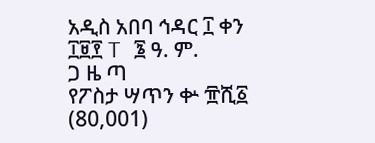አዲስ አበባ ኅዳር ፲ ቀን ፲፱፻ T ፮ ዓ. ም.
ጋ ዜ ጣ
የፖስታ ሣጥን ቍ ፹ሺ፩ (80,001)